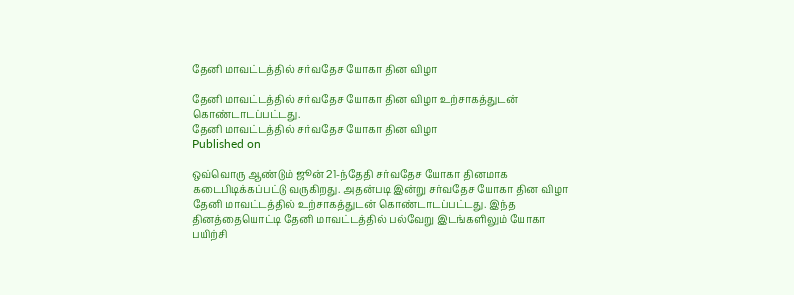தேனி மாவட்டத்தில் சர்வதேச யோகா தின விழா

தேனி மாவட்டத்தில் சர்வதேச யோகா தின விழா உற்சாகத்துடன் கொண்டாடப்பட்டது.
தேனி மாவட்டத்தில் சர்வதேச யோகா தின விழா
Published on

ஒவ்வொரு ஆண்டும் ஜூன் 21-ந்தேதி சர்வதேச யோகா தினமாக கடைபிடிக்கப்பட்டு வருகிறது. அதன்படி இன்று சர்வதேச யோகா தின விழா தேனி மாவட்டத்தில் உற்சாகத்துடன் கொண்டாடப்பட்டது. இந்த தினத்தையொட்டி தேனி மாவட்டத்தில் பல்வேறு இடங்களிலும் யோகா பயிற்சி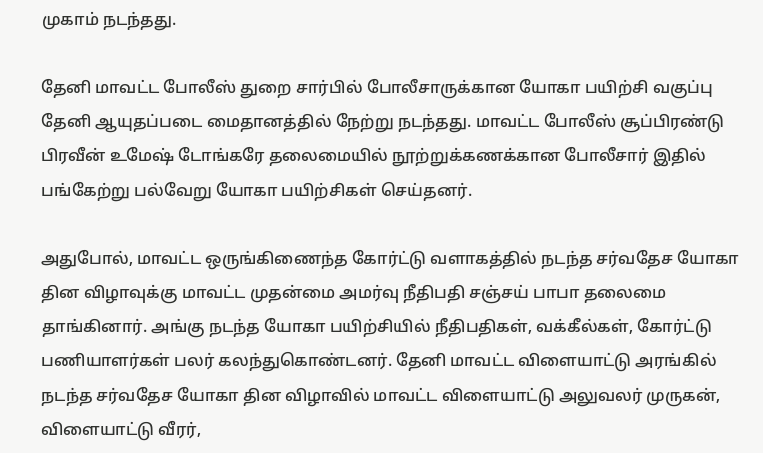முகாம் நடந்தது.

தேனி மாவட்ட போலீஸ் துறை சார்பில் போலீசாருக்கான யோகா பயிற்சி வகுப்பு தேனி ஆயுதப்படை மைதானத்தில் நேற்று நடந்தது. மாவட்ட போலீஸ் சூப்பிரண்டு பிரவீன் உமேஷ் டோங்கரே தலைமையில் நூற்றுக்கணக்கான போலீசார் இதில் பங்கேற்று பல்வேறு யோகா பயிற்சிகள் செய்தனர்.

அதுபோல், மாவட்ட ஒருங்கிணைந்த கோர்ட்டு வளாகத்தில் நடந்த சர்வதேச யோகா தின விழாவுக்கு மாவட்ட முதன்மை அமர்வு நீதிபதி சஞ்சய் பாபா தலைமை தாங்கினார். அங்கு நடந்த யோகா பயிற்சியில் நீதிபதிகள், வக்கீல்கள், கோர்ட்டு பணியாளர்கள் பலர் கலந்துகொண்டனர். தேனி மாவட்ட விளையாட்டு அரங்கில் நடந்த சர்வதேச யோகா தின விழாவில் மாவட்ட விளையாட்டு அலுவலர் முருகன், விளையாட்டு வீரர்,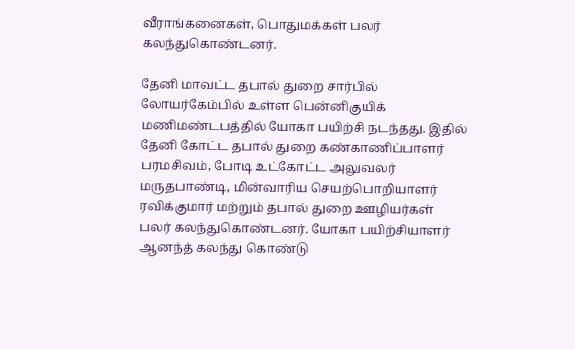வீராங்கனைகள், பொதுமக்கள் பலர் கலந்துகொண்டனர்.

தேனி மாவட்ட தபால் துறை சார்பில் லோயர்கேம்பில் உள்ள பென்னிகுயிக் மணிமண்டபத்தில் யோகா பயிற்சி நடந்தது. இதில் தேனி கோட்ட தபால் துறை கண்காணிப்பாளர் பரமசிவம், போடி உட்கோட்ட அலுவலர் மருதபாண்டி, மின்வாரிய செயற்பொறியாளர் ரவிக்குமார் மற்றும் தபால் துறை ஊழியர்கள் பலர் கலந்துகொண்டனர். யோகா பயிற்சியாளர் ஆனந்த் கலந்து கொண்டு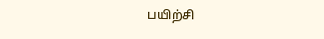பயிற்சி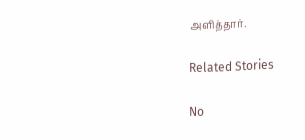அளித்தார்.

Related Stories

No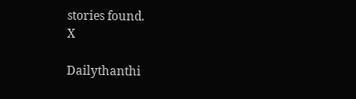stories found.
X

Dailythanthi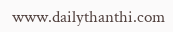www.dailythanthi.com